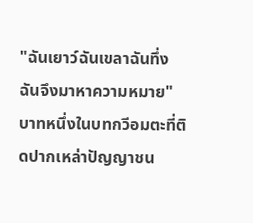"ฉันเยาว์ฉันเขลาฉันทึ่ง ฉันจึงมาหาความหมาย"
บาทหนึ่งในบทกวีอมตะที่ติดปากเหล่าปัญญาชน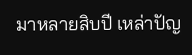มาหลายสิบปี เหล่าปัญ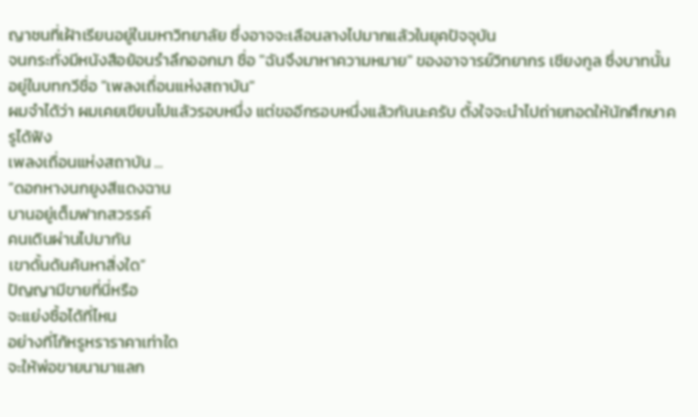ญาชนที่เฝ้าเรียนอยู่ในมหาวิทยาลัย ซึ่งอาจจะเลือนลางไปมากแล้วในยุคปัจจุบัน
จนกระทั่งมีหนังสือย้อนรำลึกออกมา ชื่อ "ฉันจึงมาหาความหมาย" ของอาจารย์วิทยากร เชียงกูล ซึ่งบาทนั้น อยู่ในบทกวีชื่อ "เพลงเถื่อนแห่งสถาบัน"
ผมจำได้ว่า ผมเคยเขียนไปแล้วรอบหนึ่ง แต่ขออีกรอบหนึ่งแล้วกันนะครับ ตั้งใจจะนำไปถ่ายทอดให้นักศึกษาครูได้ฟัง
เพลงเถื่อนแห่งสถาบัน ...
“ดอกหางนกยูงสีแดงฉาน
บานอยู่เต็มฟากสวรรค์
คนเดินผ่านไปมากัน
เขาดั้นด้นค้นหาสิ่งใด”
ปัญญามีขายที่นี่หรือ
จะแย่งซื้อได้ที่ไหน
อย่างที่โก้หรูหราราคาเท่าใด
จะให้พ่อขายนามาแลก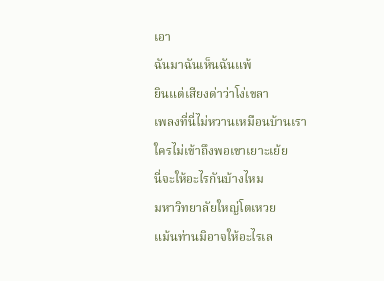เอา
ฉันมาฉันเห็นฉันแพ้
ยินแต่เสียงด่าว่าโง่เขลา
เพลงที่นี่ไม่หวานเหมือนบ้านเรา
ใครไม่เข้าถึงพอเขาเยาะเย้ย
นี่จะให้อะไรกันบ้างไหม
มหาวิทยาลัยใหญ่โตเหวย
แม้นท่านมิอาจให้อะไรเล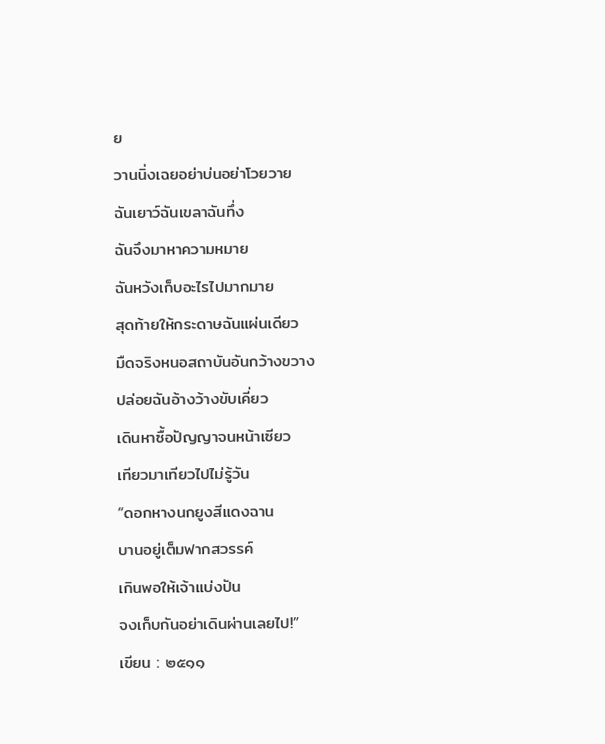ย
วานนิ่งเฉยอย่าบ่นอย่าโวยวาย
ฉันเยาว์ฉันเขลาฉันทึ่ง
ฉันจึงมาหาความหมาย
ฉันหวังเก็บอะไรไปมากมาย
สุดท้ายให้กระดาษฉันแผ่นเดียว
มืดจริงหนอสถาบันอันกว้างขวาง
ปล่อยฉันอ้างว้างขับเคี่ยว
เดินหาซื้อปัญญาจนหน้าเซียว
เทียวมาเทียวไปไม่รู้วัน
“ดอกหางนกยูงสีแดงฉาน
บานอยู่เต็มฟากสวรรค์
เกินพอให้เจ้าแบ่งปัน
จงเก็บกันอย่าเดินผ่านเลยไป!”
เขียน : ๒๕๑๑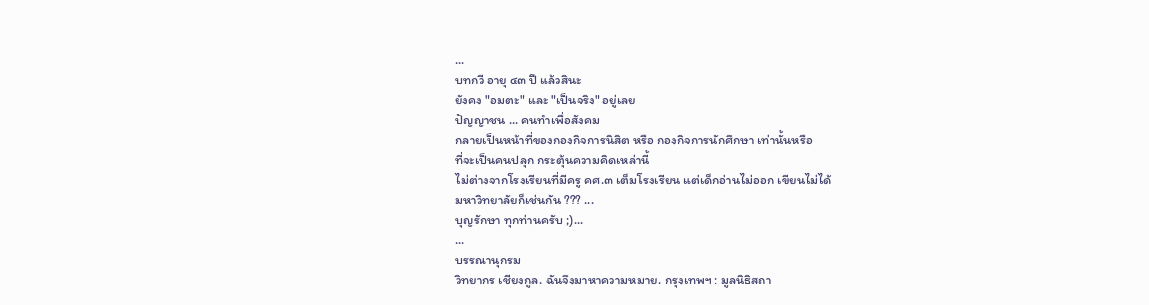...
บทกวี อายุ ๔๓ ปี แล้วสินะ
ยังคง "อมตะ" และ "เป็นจริง" อยู่เลย
ปัญญาชน ... คนทำเพื่อสังคม
กลายเป็นหน้าที่ของกองกิจการนิสิต หรือ กองกิจการนักศึกษา เท่านั้นหรือ
ที่จะเป็นคนปลุก กระตุ้นความคิดเหล่านี้
ไม่ต่างจากโรงเรียนที่มีครู คศ.๓ เต็มโรงเรียน แต่เด็กอ่านไม่ออก เขียนไม่ได้
มหาวิทยาลัยก็เช่นกัน ??? ...
บุญรักษา ทุกท่านครับ ;)...
...
บรรณานุกรม
วิทยากร เชียงกูล. ฉันจึงมาหาความหมาย. กรุงเทพฯ : มูลนิธิสถา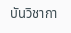บันวิชากา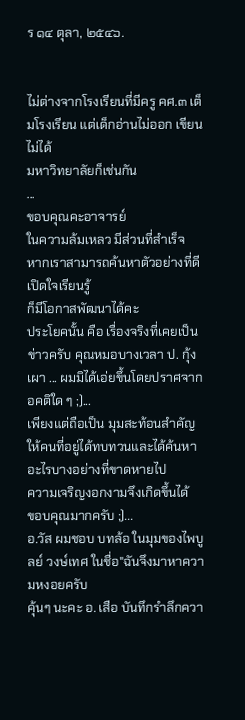ร ๑๔ ตุลา, ๒๕๔๖.


ไม่ต่างจากโรงเรียนที่มีครู คศ.๓ เต็มโรงเรียน แต่เด็กอ่านไม่ออก เขียนไม่ได้
มหาวิทยาลัยก็เช่นกัน
...
ขอบคุณคะอาจารย์
ในความล้มเหลว มีส่วนที่สำเร็จ
หากเราสามารถค้นหาตัวอย่างที่ดี เปิดใจเรียนรู้
ก็มีโอกาสพัฒนาได้คะ
ประโยคนั้น คือ เรื่องจริงที่เคยเป็นข่าวครับ คุณหมอบางเวลา ป. กุ้งเผา ... ผมมิได้เอ่ยขึ้นโดยปราศจากอคติใด ๆ ;)...
เพียงแต่ถือเป็น มุมสะท้อนสำคัญให้คนที่อยู่ได้ทบทวนและได้ค้นหาอะไรบางอย่างที่ขาดหายไป
ความเจริญงอกงามจึงเกิดขึ้นได้
ขอบคุณมากครับ ;)...
อ.วัส ผมชอบ บทล้อ ในมุมของไพบูลย์ วงษ์เทศ ในชื่อ"ฉันจึงมาหาความหงอยครับ
คุ้นๆ นะคะ อ. เสือ บันทึกรำลึกควา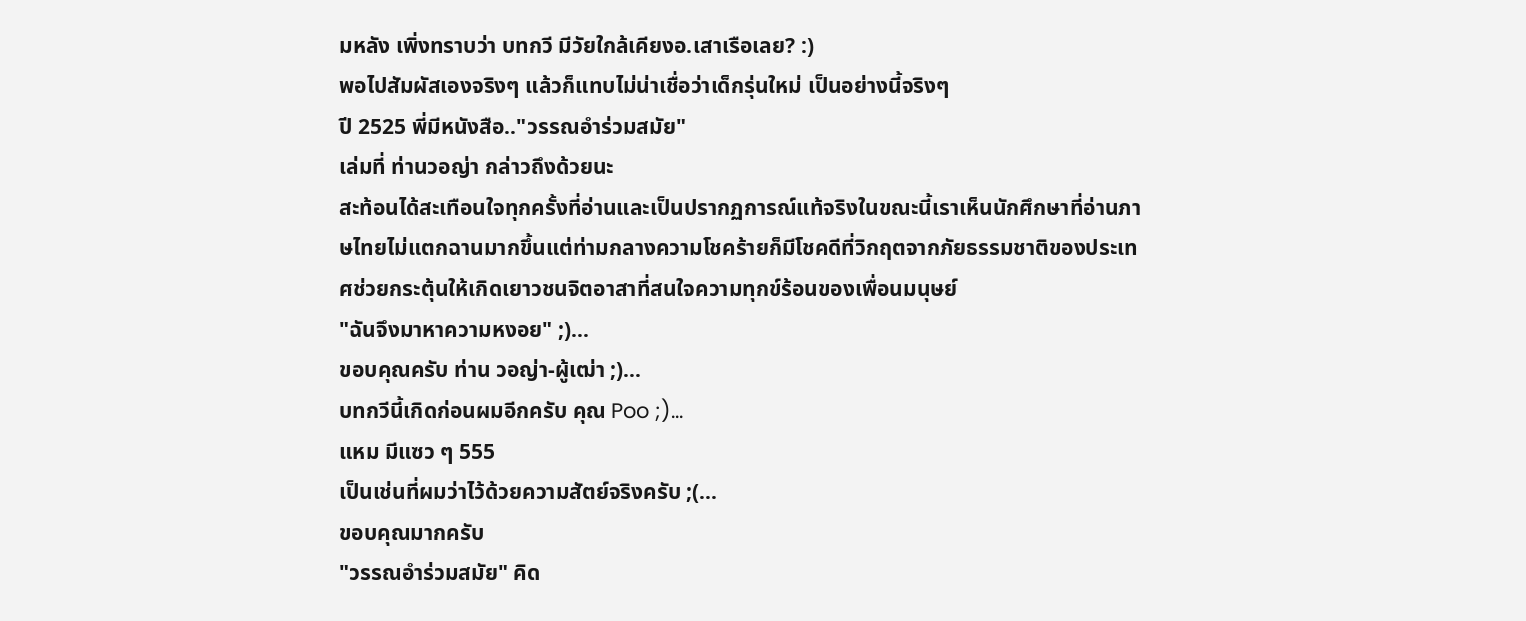มหลัง เพิ่งทราบว่า บทกวี มีวัยใกล้เคียงอ.เสาเรือเลย? :)
พอไปสัมผัสเองจริงๆ แล้วก็แทบไม่น่าเชื่อว่าเด็กรุ่นใหม่ เป็นอย่างนี้จริงๆ
ปี 2525 พี่มีหนังสือ.."วรรณอำร่วมสมัย"
เล่มที่ ท่านวอญ่า กล่าวถึงด้วยนะ
สะท้อนได้สะเทือนใจทุกครั้งที่อ่านและเป็นปรากฏการณ์แท้จริงในขณะนี้เราเห็นนักศึกษาที่อ่านภาษไทยไม่แตกฉานมากขึ้นแต่ท่ามกลางความโชคร้ายก็มีโชคดีที่วิกฤตจากภัยธรรมชาติของประเทศช่วยกระตุ้นให้เกิดเยาวชนจิตอาสาที่สนใจความทุกข์ร้อนของเพื่อนมนุษย์
"ฉันจึงมาหาความหงอย" ;)...
ขอบคุณครับ ท่าน วอญ่า-ผู้เฒ่า ;)...
บทกวีนี้เกิดก่อนผมอีกครับ คุณ Poo ;)...
แหม มีแซว ๆ 555
เป็นเช่นที่ผมว่าไว้ด้วยความสัตย์จริงครับ ;(...
ขอบคุณมากครับ
"วรรณอำร่วมสมัย" คิด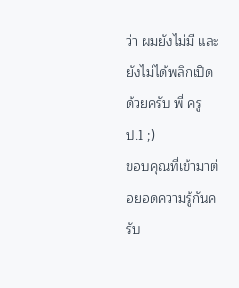ว่า ผมยังไม่มี และยังไม่ได้พลิกเปิดด้วยครับ พี่ ครู ป.1 ;)
ขอบคุณที่เข้ามาต่อยอดความรู้กันครับ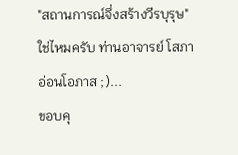"สถานการณ์จึ่งสร้างวีรบุรุษ" ใช่ไหมครับ ท่านอาจารย์ โสภา อ่อนโอภาส ;)...
ขอบคุ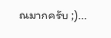ณมากครับ ;)...